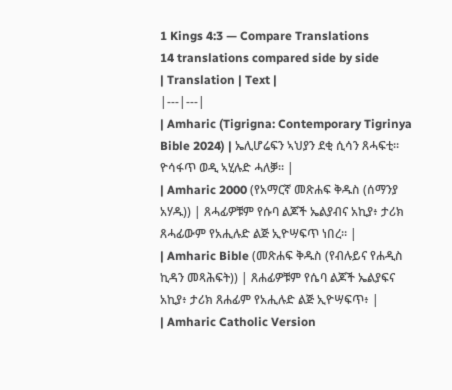1 Kings 4:3 — Compare Translations
14 translations compared side by side
| Translation | Text |
|---|---|
| Amharic (Tigrigna: Contemporary Tigrinya Bible 2024) | ኤሊሆሬፍን ኣህያን ደቂ ሲሳን ጸሓፍቲ። ዮሳፋጥ ወዲ ኣሂሉድ ሓለቓ። |
| Amharic 2000 (የአማርኛ መጽሐፍ ቅዱስ (ሰማንያ አሃዱ)) | ጸሓፊዎቹም የሱባ ልጆች ኤልያብና አኪያ፥ ታሪክ ጸሓፊውም የአሒሉድ ልጅ ኢዮሣፍጥ ነበረ። |
| Amharic Bible (መጽሐፍ ቅዱስ (የብሉይና የሐዲስ ኪዳን መጻሕፍት)) | ጸሐፊዎቹም የሴባ ልጆች ኤልያፍና አኪያ፥ ታሪክ ጸሐፊም የአሒሉድ ልጅ ኢዮሣፍጥ፥ |
| Amharic Catholic Version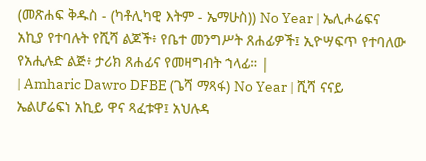(መጽሐፍ ቅዱስ - (ካቶሊካዊ እትም - ኤማሁስ)) No Year | ኤሊሖሬፍና አኪያ የተባሉት የሺሻ ልጆች፥ የቤተ መንግሥት ጸሐፊዎች፤ ኢዮሣፍጥ የተባለው የአሒሉድ ልጅ፥ ታሪክ ጸሐፊና የመዛግብት ኀላፊ። |
| Amharic Dawro DFBE (ጌሻ ማጻፋ) No Year | ሺሻ ናናይ ኤልሆሬፍነ አኪይ ዋና ጻፈቱዋ፤ አህሉዳ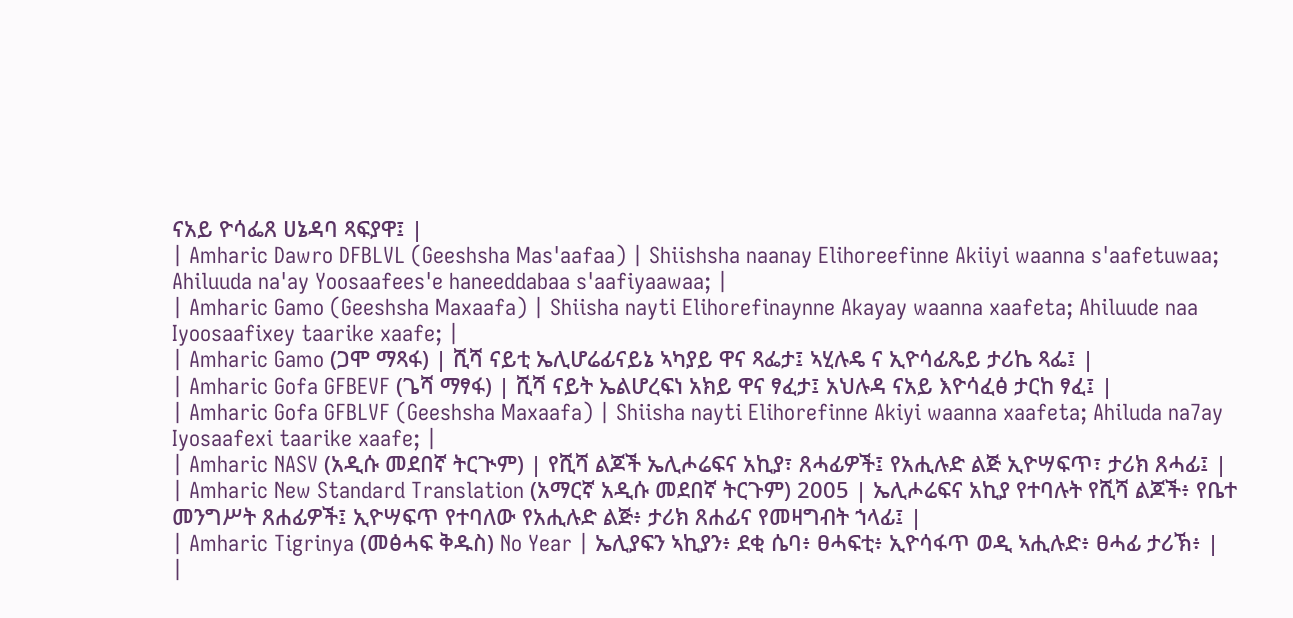ናአይ ዮሳፌጸ ሀኔዳባ ጻፍያዋ፤ |
| Amharic Dawro DFBLVL (Geeshsha Mas'aafaa) | Shiishsha naanay Elihoreefinne Akiiyi waanna s'aafetuwaa; Ahiluuda na'ay Yoosaafees'e haneeddabaa s'aafiyaawaa; |
| Amharic Gamo (Geeshsha Maxaafa) | Shiisha nayti Elihorefinaynne Akayay waanna xaafeta; Ahiluude naa Iyoosaafixey taarike xaafe; |
| Amharic Gamo (ጋሞ ማጻፋ) | ሺሻ ናይቲ ኤሊሆሬፊናይኔ ኣካያይ ዋና ጻፌታ፤ ኣሂሉዴ ና ኢዮሳፊጼይ ታሪኬ ጻፌ፤ |
| Amharic Gofa GFBEVF (ጌሻ ማፃፋ) | ሺሻ ናይት ኤልሆረፍነ አክይ ዋና ፃፈታ፤ አህሉዳ ናአይ እዮሳፈፅ ታርከ ፃፈ፤ |
| Amharic Gofa GFBLVF (Geeshsha Maxaafa) | Shiisha nayti Elihorefinne Akiyi waanna xaafeta; Ahiluda na7ay Iyosaafexi taarike xaafe; |
| Amharic NASV (አዲሱ መደበኛ ትርጒም) | የሺሻ ልጆች ኤሊሖሬፍና አኪያ፣ ጸሓፊዎች፤ የአሒሉድ ልጅ ኢዮሣፍጥ፣ ታሪክ ጸሓፊ፤ |
| Amharic New Standard Translation (አማርኛ አዲሱ መደበኛ ትርጉም) 2005 | ኤሊሖሬፍና አኪያ የተባሉት የሺሻ ልጆች፥ የቤተ መንግሥት ጸሐፊዎች፤ ኢዮሣፍጥ የተባለው የአሒሉድ ልጅ፥ ታሪክ ጸሐፊና የመዛግብት ኀላፊ፤ |
| Amharic Tigrinya (መፅሓፍ ቅዱስ) No Year | ኤሊያፍን ኣኪያን፥ ደቂ ሴባ፥ ፀሓፍቲ፥ ኢዮሳፋጥ ወዲ ኣሒሉድ፥ ፀሓፊ ታሪኽ፥ |
|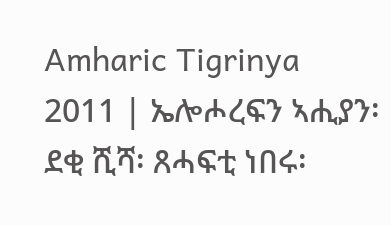Amharic Tigrinya 2011 | ኤሎሖረፍን ኣሒያን፡ ደቂ ሺሻ፡ ጸሓፍቲ ነበሩ፡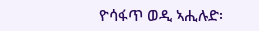ዮሳፋጥ ወዲ ኣሒሉድ፡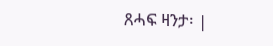ጸሓፍ ዛንታ፡ |